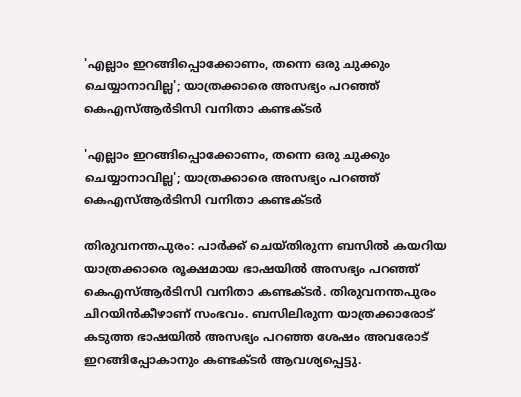'എല്ലാം ഇറങ്ങിപ്പൊക്കോണം, തന്നെ ഒരു ചുക്കും ചെയ്യാനാവില്ല'; യാത്രക്കാരെ അസഭ്യം പറഞ്ഞ് കെഎസ്ആര്‍ടിസി വനിതാ കണ്ടക്ടര്‍

'എല്ലാം ഇറങ്ങിപ്പൊക്കോണം, തന്നെ ഒരു ചുക്കും ചെയ്യാനാവില്ല'; യാത്രക്കാരെ അസഭ്യം പറഞ്ഞ് കെഎസ്ആര്‍ടിസി വനിതാ കണ്ടക്ടര്‍

തിരുവനന്തപുരം: പാര്‍ക്ക് ചെയ്തിരുന്ന ബസില്‍ കയറിയ യാത്രക്കാരെ രൂക്ഷമായ ഭാഷയില്‍ അസഭ്യം പറഞ്ഞ് കെഎസ്ആര്‍ടിസി വനിതാ കണ്ടക്ടര്‍. തിരുവനന്തപുരം ചിറയിന്‍കീഴാണ് സംഭവം. ബസിലിരുന്ന യാത്രക്കാരോട് കടുത്ത ഭാഷയില്‍ അസഭ്യം പറഞ്ഞ ശേഷം അവരോട് ഇറങ്ങിപ്പോകാനും കണ്ടക്ടര്‍ ആവശ്യപ്പെട്ടു.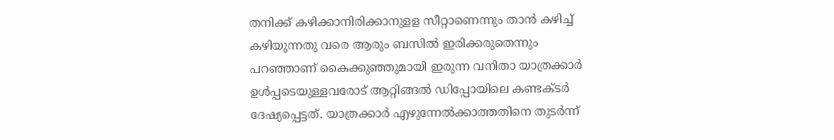തനിക്ക് കഴിക്കാനിരിക്കാനുളള സീറ്റാണെന്നും താന്‍ കഴിച്ച് കഴിയുന്നതു വരെ ആരും ബസില്‍ ഇരിക്കരുതെന്നും പറഞ്ഞാണ് കൈക്കുഞ്ഞുമായി ഇരുന്ന വനിതാ യാത്രക്കാര്‍ ഉള്‍പ്പടെയുള്ളവരോട് ആറ്റിങ്ങല്‍ ഡിപ്പോയിലെ കണ്ടക്ടര്‍ ദേഷ്യപ്പെട്ടത്. യാത്രക്കാര്‍ എഴുന്നേല്‍ക്കാത്തതിനെ തുടര്‍ന്ന്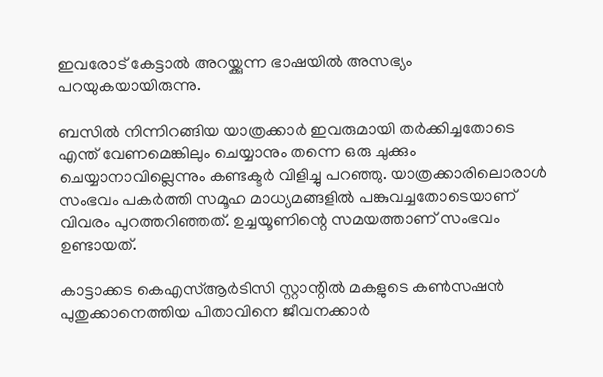ഇവരോട് കേട്ടാല്‍ അറയ്ക്കുന്ന ഭാഷയില്‍ അസഭ്യം പറയുകയായിരുന്നു.

ബസില്‍ നിന്നിറങ്ങിയ യാത്രക്കാര്‍ ഇവരുമായി തര്‍ക്കിച്ചതോടെ എന്ത് വേണമെങ്കിലും ചെയ്യാനും തന്നെ ഒരു ചുക്കും ചെയ്യാനാവില്ലെന്നും കണ്ടക്ടര്‍ വിളിച്ചു പറഞ്ഞു. യാത്രക്കാരിലൊരാള്‍ സംഭവം പകര്‍ത്തി സമൂഹ മാധ്യമങ്ങളില്‍ പങ്കുവച്ചതോടെയാണ് വിവരം പുറത്തറിഞ്ഞത്. ഉച്ചയൂണിന്റെ സമയത്താണ് സംഭവം ഉണ്ടായത്.

കാട്ടാക്കട കെഎസ്ആര്‍ടിസി സ്റ്റാന്റില്‍ മകളുടെ കണ്‍സഷന്‍ പുതുക്കാനെത്തിയ പിതാവിനെ ജീവനക്കാര്‍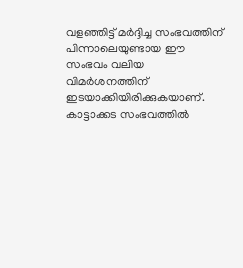വളഞ്ഞിട്ട് മര്‍ദ്ദിച്ച സംഭവത്തിന് പിന്നാലെയുണ്ടായ ഈ സംഭവം വലിയ വിമര്‍ശനത്തിന് ഇടയാക്കിയിരിക്കുകയാണ്. കാട്ടാക്കട സംഭവത്തില്‍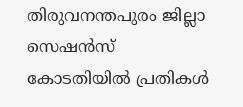തിരുവനന്തപുരം ജില്ലാ സെഷന്‍സ് കോടതിയില്‍ പ്രതികള്‍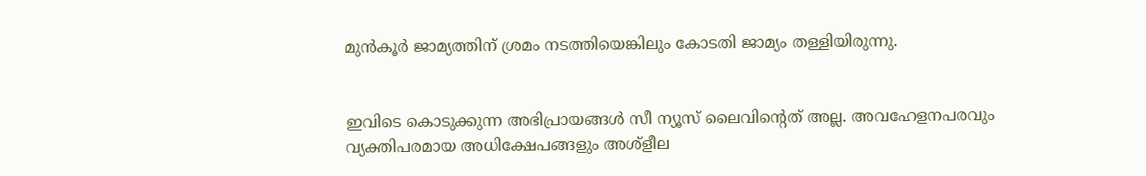മുന്‍കൂര്‍ ജാമ്യത്തിന് ശ്രമം നടത്തിയെങ്കിലും കോടതി ജാമ്യം തള്ളിയിരുന്നു.


ഇവിടെ കൊടുക്കുന്ന അഭിപ്രായങ്ങള്‍ സീ ന്യൂസ് ലൈവിന്റെത് അല്ല. അവഹേളനപരവും വ്യക്തിപരമായ അധിക്ഷേപങ്ങളും അശ്‌ളീല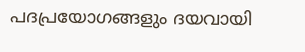പദപ്രയോഗങ്ങളും ദയവായി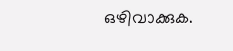ഒഴിവാക്കുക.